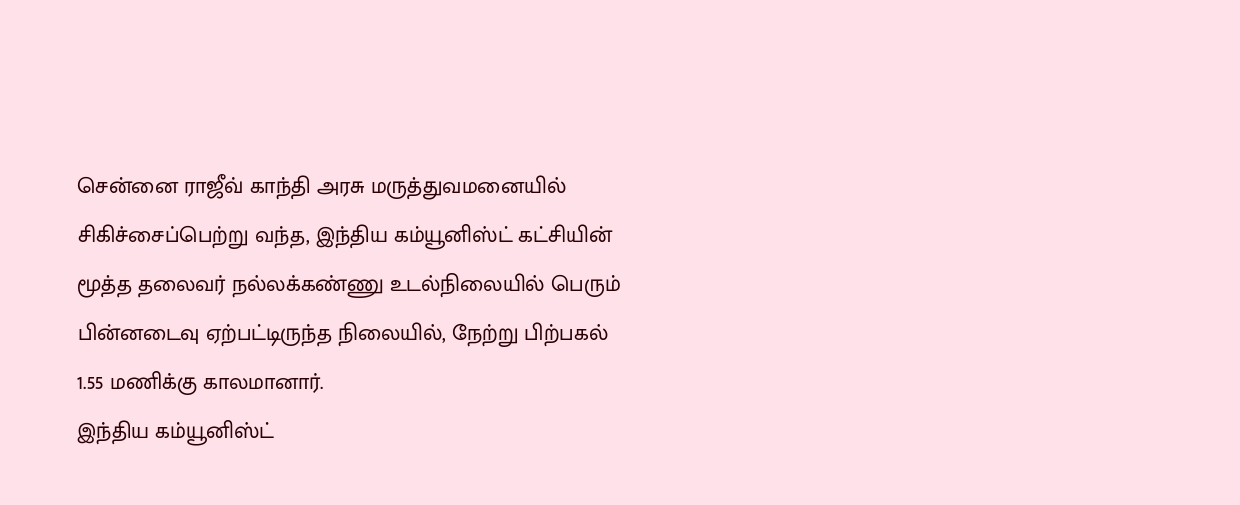சென்னை ராஜீவ் காந்தி அரசு மருத்துவமனையில் சிகிச்சைப்பெற்று வந்த, இந்திய கம்யூனிஸ்ட் கட்சியின் மூத்த தலைவர் நல்லக்கண்ணு உடல்நிலையில் பெரும் பின்னடைவு ஏற்பட்டிருந்த நிலையில், நேற்று பிற்பகல் 1.55 மணிக்கு காலமானார்.
இந்திய கம்யூனிஸ்ட்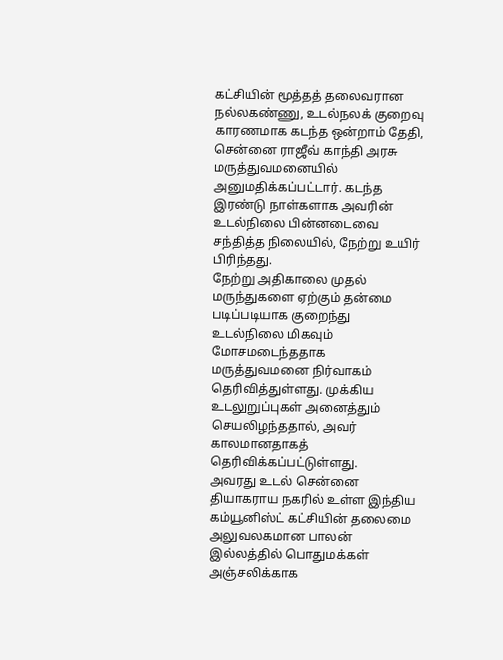கட்சியின் மூத்தத் தலைவரான நல்லகண்ணு, உடல்நலக் குறைவு காரணமாக கடந்த ஒன்றாம் தேதி, சென்னை ராஜீவ் காந்தி அரசு மருத்துவமனையில் அனுமதிக்கப்பட்டார். கடந்த இரண்டு நாள்களாக அவரின் உடல்நிலை பின்னடைவை சந்தித்த நிலையில், நேற்று உயிர் பிரிந்தது.
நேற்று அதிகாலை முதல் மருந்துகளை ஏற்கும் தன்மை படிப்படியாக குறைந்து உடல்நிலை மிகவும் மோசமடைந்ததாக மருத்துவமனை நிர்வாகம் தெரிவித்துள்ளது. முக்கிய உடலுறுப்புகள் அனைத்தும் செயலிழந்ததால், அவர் காலமானதாகத் தெரிவிக்கப்பட்டுள்ளது.
அவரது உடல் சென்னை தியாகராய நகரில் உள்ள இந்திய கம்யூனிஸ்ட் கட்சியின் தலைமை அலுவலகமான பாலன் இல்லத்தில் பொதுமக்கள் அஞ்சலிக்காக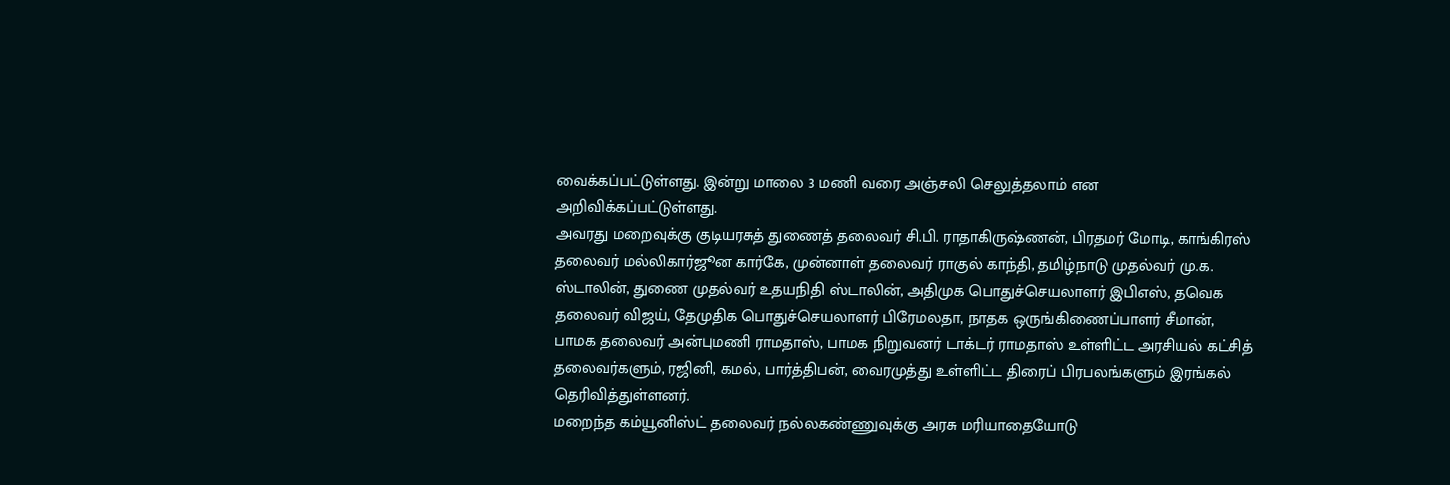வைக்கப்பட்டுள்ளது. இன்று மாலை 3 மணி வரை அஞ்சலி செலுத்தலாம் என அறிவிக்கப்பட்டுள்ளது.
அவரது மறைவுக்கு குடியரசுத் துணைத் தலைவர் சி.பி. ராதாகிருஷ்ணன், பிரதமர் மோடி, காங்கிரஸ் தலைவர் மல்லிகார்ஜூன கார்கே, முன்னாள் தலைவர் ராகுல் காந்தி, தமிழ்நாடு முதல்வர் மு.க. ஸ்டாலின், துணை முதல்வர் உதயநிதி ஸ்டாலின், அதிமுக பொதுச்செயலாளர் இபிஎஸ், தவெக தலைவர் விஜய், தேமுதிக பொதுச்செயலாளர் பிரேமலதா, நாதக ஒருங்கிணைப்பாளர் சீமான், பாமக தலைவர் அன்புமணி ராமதாஸ், பாமக நிறுவனர் டாக்டர் ராமதாஸ் உள்ளிட்ட அரசியல் கட்சித் தலைவர்களும், ரஜினி, கமல், பார்த்திபன், வைரமுத்து உள்ளிட்ட திரைப் பிரபலங்களும் இரங்கல் தெரிவித்துள்ளனர்.
மறைந்த கம்யூனிஸ்ட் தலைவர் நல்லகண்ணுவுக்கு அரசு மரியாதையோடு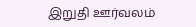இறுதி ஊர்வலம்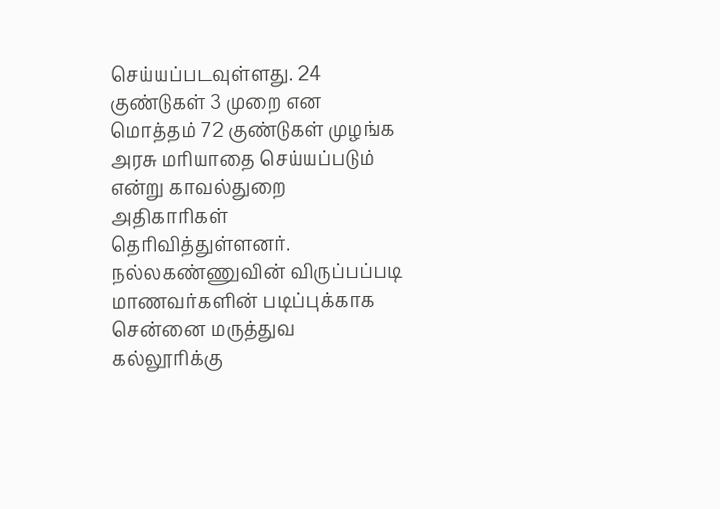செய்யப்படவுள்ளது. 24 குண்டுகள் 3 முறை என மொத்தம் 72 குண்டுகள் முழங்க அரசு மரியாதை செய்யப்படும் என்று காவல்துறை அதிகாரிகள் தெரிவித்துள்ளனர்.
நல்லகண்ணுவின் விருப்பப்படி மாணவர்களின் படிப்புக்காக சென்னை மருத்துவ கல்லூரிக்கு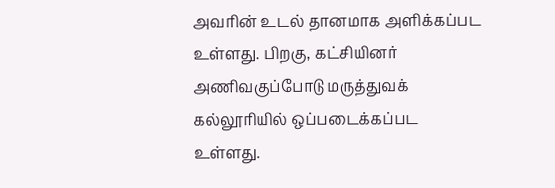அவரின் உடல் தானமாக அளிக்கப்பட உள்ளது. பிறகு, கட்சியினர் அணிவகுப்போடு மருத்துவக் கல்லூரியில் ஒப்படைக்கப்பட உள்ளது.